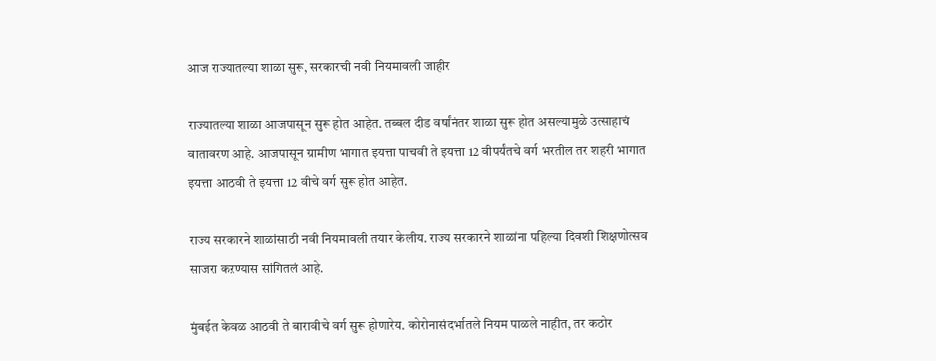आज राज्यातल्या शाळा सुरू, सरकारची नवी नियमावली जाहीर

राज्यातल्या शाळा आजपासून सुरू होत आहेत. तब्बल दीड वर्षांनंतर शाळा सुरू होत असल्यामुळे उत्साहाचं वातावरण आहे. आजपासून ग्रामीण भागात इयत्ता पाचवी ते इयत्ता 12 वीपर्यंतचे वर्ग भरतील तर शहरी भागात इयत्ता आठवी ते इयत्ता 12 वीचे वर्ग सुरू होत आहेत.

राज्य सरकारने शाळांसाठी नवी नियमावली तयार केलीय. राज्य सरकारने शाळांना पहिल्या दिवशी शिक्षणोत्सव साजरा कऱण्यास सांगितलं आहे.

मुंबईत केवळ आठवी ते बारावीचे वर्ग सुरू होणारेय. कोरोनासंदर्भातले नियम पाळले नाहीत, तर कठोर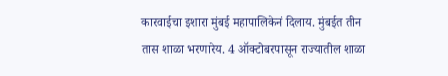कारवाईचा इशारा मुंबई महापालिकेनं दिलाय. मुंबईत तीन तास शाळा भरणारेय. 4 ऑक्टोबरपासून राज्यातील शाळा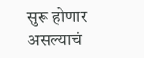सुरू होणार असल्याचं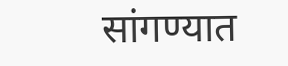सांगण्यात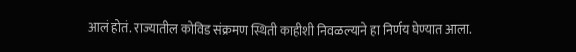आलं होतं. राज्यातील कोविड संक्रमण स्थिती काहीशी निवळल्याने हा निर्णय घेण्यात आला.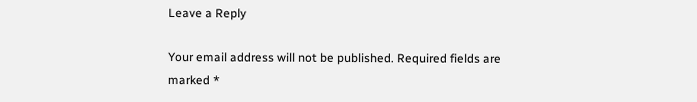Leave a Reply

Your email address will not be published. Required fields are marked *